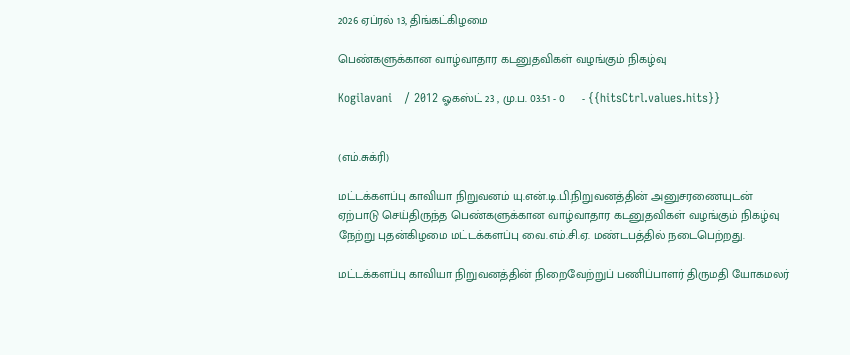2026 ஏப்ரல் 13, திங்கட்கிழமை

பெண்களுக்கான வாழ்வாதார கடனுதவிகள் வழங்கும் நிகழ்வு

Kogilavani   / 2012 ஓகஸ்ட் 23 , மு.ப. 03:51 - 0     - {{hitsCtrl.values.hits}}


(எம்.சுக்ரி)

மட்டக்களப்பு காவியா நிறுவனம் யு.என்.டி.பி.நிறுவனத்தின் அனுசரணையுடன் ஏற்பாடு செய்திருந்த பெண்களுக்கான வாழ்வாதார கடனுதவிகள் வழங்கும் நிகழ்வு நேற்று புதன்கிழமை மட்டக்களப்பு வை.எம்.சி.ஏ. மண்டபத்தில் நடைபெற்றது.

மட்டக்களப்பு காவியா நிறுவனத்தின் நிறைவேற்றுப் பணிப்பாளர் திருமதி யோகமலர்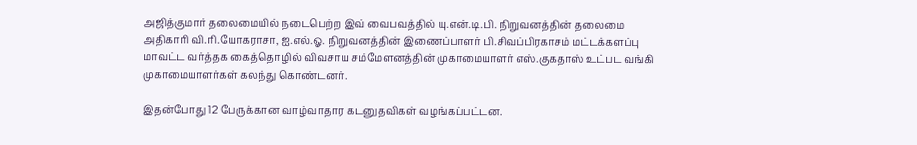அஜித்குமார் தலைமையில் நடைபெற்ற இவ் வைபவத்தில் யு.என்.டி.பி. நிறுவனத்தின் தலைமை அதிகாரி வி.ரி.யோகராசா, ஐ.எல்.ஓ. நிறுவனத்தின் இணைப்பாளர் பி.சிவப்பிரகாசம் மட்டக்களப்பு மாவட்ட வர்த்தக கைத்தொழில் விவசாய சம்மேளனத்தின் முகாமையாளர் எஸ்.குகதாஸ் உட்பட வங்கி முகாமையாளர்கள் கலந்து கொண்டனர்.

இதன்போது 12 பேருக்கான வாழ்வாதார கடனுதவிகள் வழங்கப்பட்டன.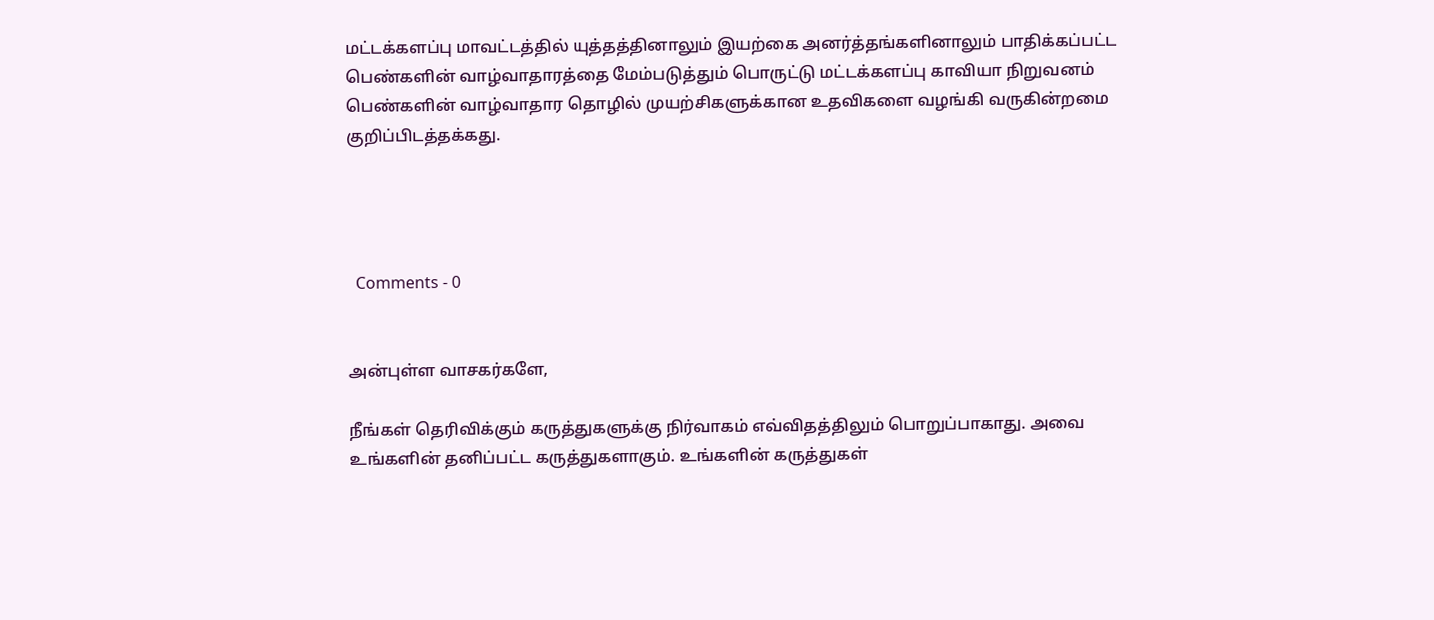மட்டக்களப்பு மாவட்டத்தில் யுத்தத்தினாலும் இயற்கை அனர்த்தங்களினாலும் பாதிக்கப்பட்ட பெண்களின் வாழ்வாதாரத்தை மேம்படுத்தும் பொருட்டு மட்டக்களப்பு காவியா நிறுவனம் பெண்களின் வாழ்வாதார தொழில் முயற்சிகளுக்கான உதவிகளை வழங்கி வருகின்றமை குறிப்பிடத்தக்கது.




  Comments - 0


அன்புள்ள வாசகர்களே,

நீங்கள் தெரிவிக்கும் கருத்துகளுக்கு நிர்வாகம் எவ்விதத்திலும் பொறுப்பாகாது. அவை உங்களின் தனிப்பட்ட கருத்துகளாகும். உங்களின் கருத்துகள்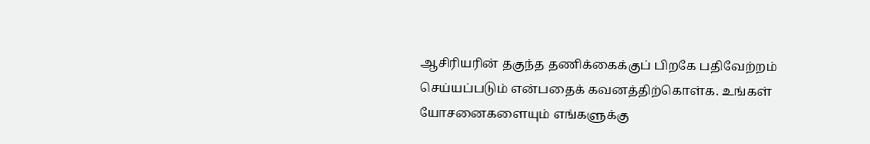ஆசிரியரின் தகுந்த தணிக்கைக்குப் பிறகே பதிவேற்றம் செய்யப்படும் என்பதைக் கவனத்திற்கொள்க. உங்கள் யோசனைகளையும் எங்களுக்கு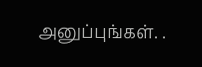அனுப்புங்கள். .